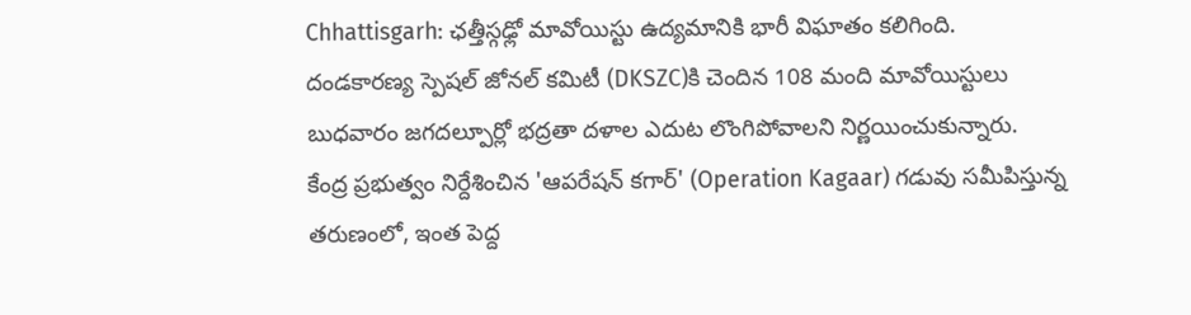Chhattisgarh: ఛత్తీస్గఢ్లో మావోయిస్టు ఉద్యమానికి భారీ విఘాతం కలిగింది. దండకారణ్య స్పెషల్ జోనల్ కమిటీ (DKSZC)కి చెందిన 108 మంది మావోయిస్టులు బుధవారం జగదల్పూర్లో భద్రతా దళాల ఎదుట లొంగిపోవాలని నిర్ణయించుకున్నారు.
కేంద్ర ప్రభుత్వం నిర్దేశించిన 'ఆపరేషన్ కగార్' (Operation Kagaar) గడువు సమీపిస్తున్న తరుణంలో, ఇంత పెద్ద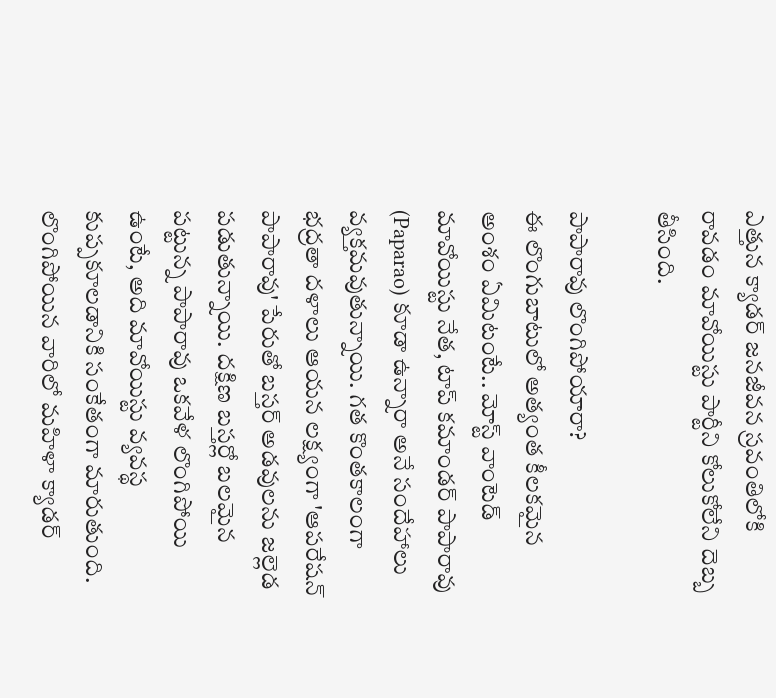ఎత్తున క్యాడర్ జనజీవన స్రవంతిలోకి రావడం మావోయిస్టు పార్టీని కోలుకోలేని దెబ్బ తీసింది.

పాపారావు లొంగిపోయారా?
ఈ లొంగుబాటులో అత్యంత కీలకమైన అంశం ఏమిటంటే.. మోస్ట్ వాంటెడ్ మావోయిస్టు నేత, టాప్ కమాండర్ పాపారావు (Paparao) కూడా ఉన్నారా అనే సందేహాలు వ్యక్తమవుతున్నాయి. గత కొంతకాలంగా భద్రతా దళాలు ఆయన లక్ష్యంగా 'ఆపరేషన్ పాపారావు' పేరుతో బస్తర్ అడవులను జల్లెడ పడుతున్నాయి. దక్షిణ బస్తర్లో బలమైన పట్టున్న పాపారావు ఒకవేళ లొంగిపోయి ఉంటే, అది మావోయిస్టు వ్యవస్థ కుప్పకూలడానికి సంకేతంగా మారుతుంది. లొంగిపోయిన వారిలో మహిళా క్యాడర్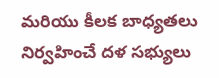మరియు కీలక బాధ్యతలు నిర్వహించే దళ సభ్యులు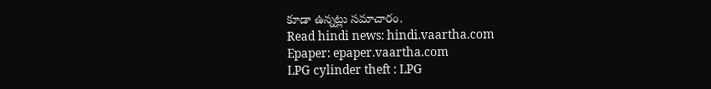కూడా ఉన్నట్లు సమాచారం.
Read hindi news: hindi.vaartha.com
Epaper: epaper.vaartha.com
LPG cylinder theft : LPG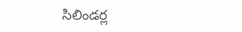సిలిండర్ల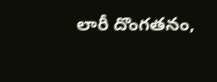లారీ దొంగతనం,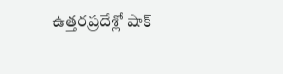ఉత్తరప్రదేశ్లో షాక్